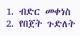1. ብድር መቀነስ
2. የበጀት ጉድለት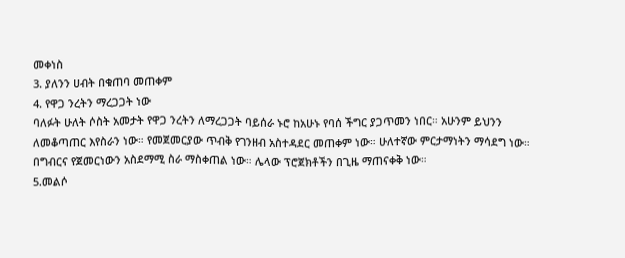መቀነስ
3. ያለንን ሀብት በቁጠባ መጠቀም
4. የዋጋ ንረትን ማረጋጋት ነው
ባለፉት ሁለት ሶስት አመታት የዋጋ ንረትን ለማረጋጋት ባይሰራ ኑሮ ከአሁኑ የባሰ ችግር ያጋጥመን ነበር። አሁንም ይህንን ለመቆጣጠር እየስራን ነው። የመጀመርያው ጥብቅ የገንዘብ አስተዳደር መጠቀም ነው። ሁለተኛው ምርታማነትን ማሳደግ ነው። በግብርና የጀመርነውን አስደማሚ ስራ ማስቀጠል ነው። ሌላው ፕሮጀክቶችን በጊዜ ማጠናቀቅ ነው።
5.መልሶ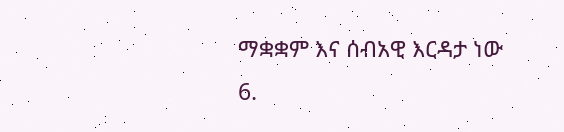ማቋቋም እና ሰብአዊ እርዳታ ነው
6.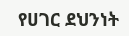የሀገር ደህንነት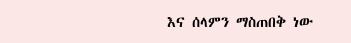እና ሰላምን ማስጠበቅ ነው